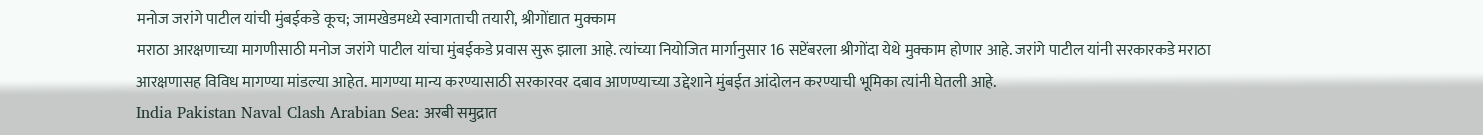मनोज जरांगे पाटील यांची मुंबईकडे कूच; जामखेडमध्ये स्वागताची तयारी, श्रीगोंद्यात मुक्काम
मराठा आरक्षणाच्या मागणीसाठी मनोज जरांगे पाटील यांचा मुंबईकडे प्रवास सुरू झाला आहे. त्यांच्या नियोजित मार्गानुसार 16 सप्टेंबरला श्रीगोंदा येथे मुक्काम होणार आहे. जरांगे पाटील यांनी सरकारकडे मराठा आरक्षणासह विविध मागण्या मांडल्या आहेत. मागण्या मान्य करण्यासाठी सरकारवर दबाव आणण्याच्या उद्देशाने मुंबईत आंदोलन करण्याची भूमिका त्यांनी घेतली आहे.
India Pakistan Naval Clash Arabian Sea: अरबी समुद्रात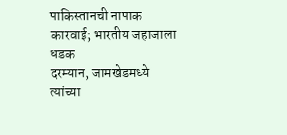पाकिस्तानची नापाक कारवाई; भारतीय जहाजाला धडक
दरम्यान, जामखेडमध्ये त्यांच्या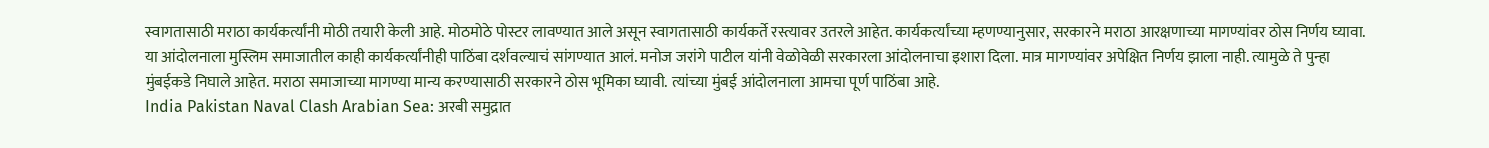स्वागतासाठी मराठा कार्यकर्त्यांनी मोठी तयारी केली आहे. मोठमोठे पोस्टर लावण्यात आले असून स्वागतासाठी कार्यकर्ते रस्त्यावर उतरले आहेत. कार्यकर्त्यांच्या म्हणण्यानुसार, सरकारने मराठा आरक्षणाच्या मागण्यांवर ठोस निर्णय घ्यावा. या आंदोलनाला मुस्लिम समाजातील काही कार्यकर्त्यांनीही पाठिंबा दर्शवल्याचं सांगण्यात आलं. मनोज जरांगे पाटील यांनी वेळोवेळी सरकारला आंदोलनाचा इशारा दिला. मात्र मागण्यांवर अपेक्षित निर्णय झाला नाही. त्यामुळे ते पुन्हा मुंबईकडे निघाले आहेत. मराठा समाजाच्या मागण्या मान्य करण्यासाठी सरकारने ठोस भूमिका घ्यावी. त्यांच्या मुंबई आंदोलनाला आमचा पूर्ण पाठिंबा आहे.
India Pakistan Naval Clash Arabian Sea: अरबी समुद्रात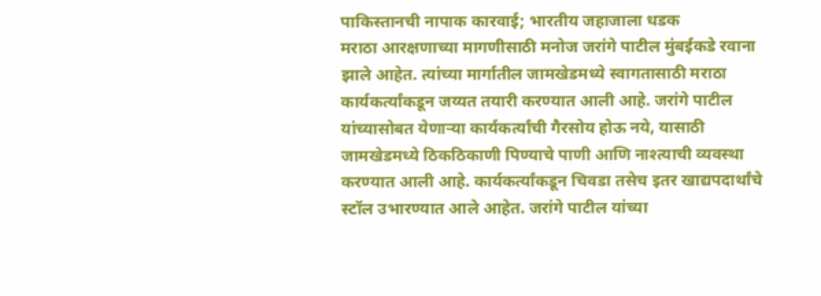पाकिस्तानची नापाक कारवाई; भारतीय जहाजाला धडक
मराठा आरक्षणाच्या मागणीसाठी मनोज जरांगे पाटील मुंबईकडे रवाना झाले आहेत. त्यांच्या मार्गातील जामखेडमध्ये स्वागतासाठी मराठा कार्यकर्त्यांकडून जय्यत तयारी करण्यात आली आहे. जरांगे पाटील यांच्यासोबत येणाऱ्या कार्यकर्त्यांची गैरसोय होऊ नये, यासाठी जामखेडमध्ये ठिकठिकाणी पिण्याचे पाणी आणि नाश्त्याची व्यवस्था करण्यात आली आहे. कार्यकर्त्यांकडून चिवडा तसेच इतर खाद्यपदार्थांचे स्टॉल उभारण्यात आले आहेत. जरांगे पाटील यांच्या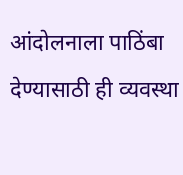आंदोलनाला पाठिंबा देण्यासाठी ही व्यवस्था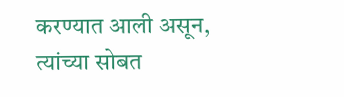करण्यात आली असून, त्यांच्या सोबत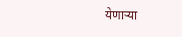येणाऱ्या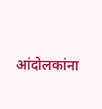आंदोलकांना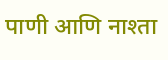पाणी आणि नाश्ता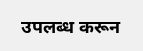उपलब्ध करून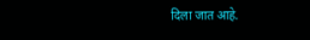दिला जात आहे.